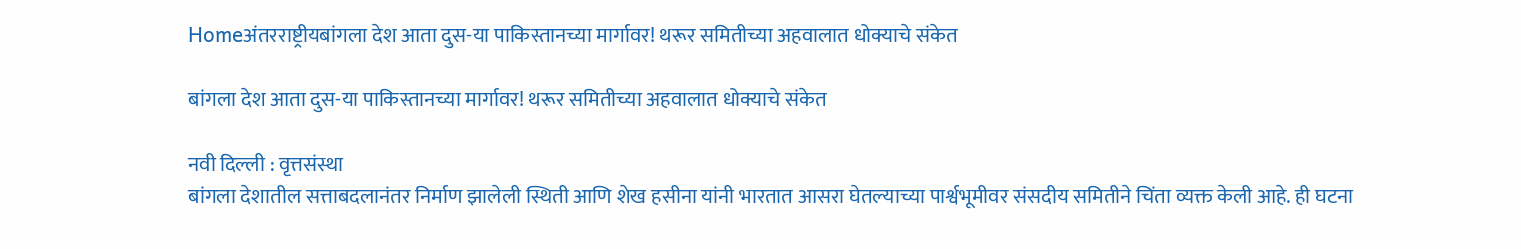Homeअंतरराष्ट्रीयबांगला देश आता दुस-या पाकिस्तानच्या मार्गावर! थरूर समितीच्या अहवालात धोक्याचे संकेत

बांगला देश आता दुस-या पाकिस्तानच्या मार्गावर! थरूर समितीच्या अहवालात धोक्याचे संकेत

नवी दिल्ली : वृत्तसंस्था
बांगला देशातील सत्ताबदलानंतर निर्माण झालेली स्थिती आणि शेख हसीना यांनी भारतात आसरा घेतल्याच्या पार्श्वभूमीवर संसदीय समितीने चिंता व्यक्त केली आहे. ही घटना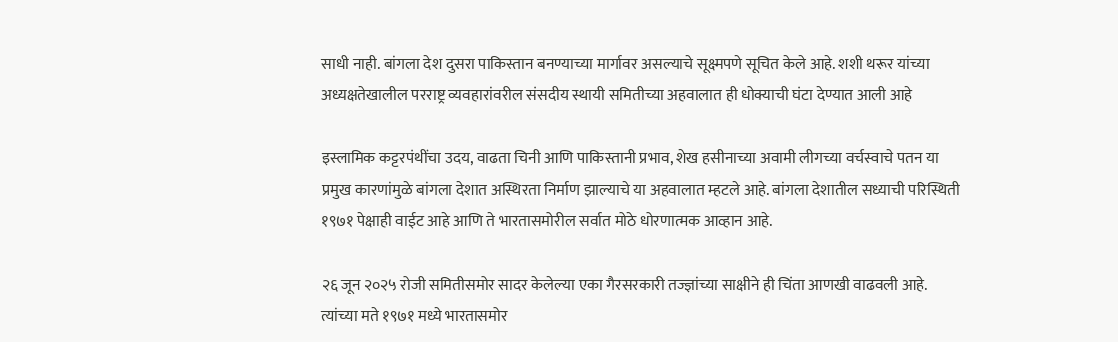साधी नाही. बांगला देश दुसरा पाकिस्तान बनण्याच्या मार्गावर असल्याचे सूक्ष्मपणे सूचित केले आहे. शशी थरूर यांच्या अध्यक्षतेखालील परराष्ट्र व्यवहारांवरील संसदीय स्थायी समितीच्या अहवालात ही धोक्याची घंटा देण्यात आली आहे

इस्लामिक कट्टरपंथींचा उदय, वाढता चिनी आणि पाकिस्तानी प्रभाव, शेख हसीनाच्या अवामी लीगच्या वर्चस्वाचे पतन या प्रमुख कारणांमुळे बांगला देशात अस्थिरता निर्माण झाल्याचे या अहवालात म्हटले आहे. बांगला देशातील सध्याची परिस्थिती १९७१ पेक्षाही वाईट आहे आणि ते भारतासमोरील सर्वात मोठे धोरणात्मक आव्हान आहे.

२६ जून २०२५ रोजी समितीसमोर सादर केलेल्या एका गैरसरकारी तज्ज्ञांच्या साक्षीने ही चिंता आणखी वाढवली आहे. त्यांच्या मते १९७१ मध्ये भारतासमोर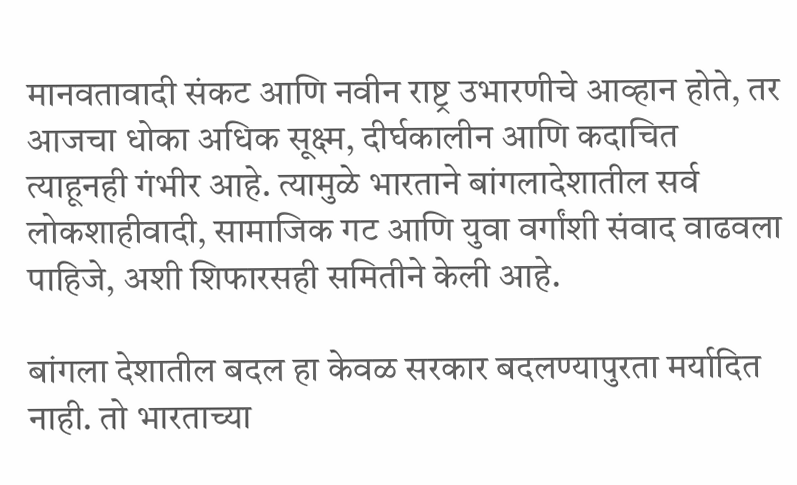मानवतावादी संकट आणि नवीन राष्ट्र उभारणीचे आव्हान होते, तर आजचा धोका अधिक सूक्ष्म, दीर्घकालीन आणि कदाचित त्याहूनही गंभीर आहे. त्यामुळे भारताने बांगलादेशातील सर्व लोकशाहीवादी, सामाजिक गट आणि युवा वर्गांशी संवाद वाढवला पाहिजे, अशी शिफारसही समितीने केली आहे.

बांगला देशातील बदल हा केवळ सरकार बदलण्यापुरता मर्यादित नाही. तो भारताच्या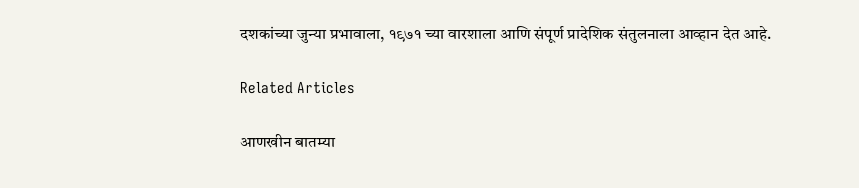दशकांच्या जुन्या प्रभावाला, १९७१ च्या वारशाला आणि संपूर्ण प्रादेशिक संतुलनाला आव्हान देत आहे.

Related Articles

आणखीन बातम्या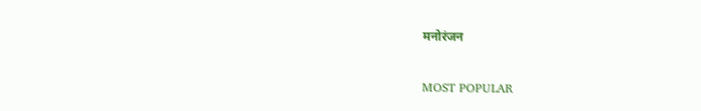मनोरंजन

MOST POPULAR